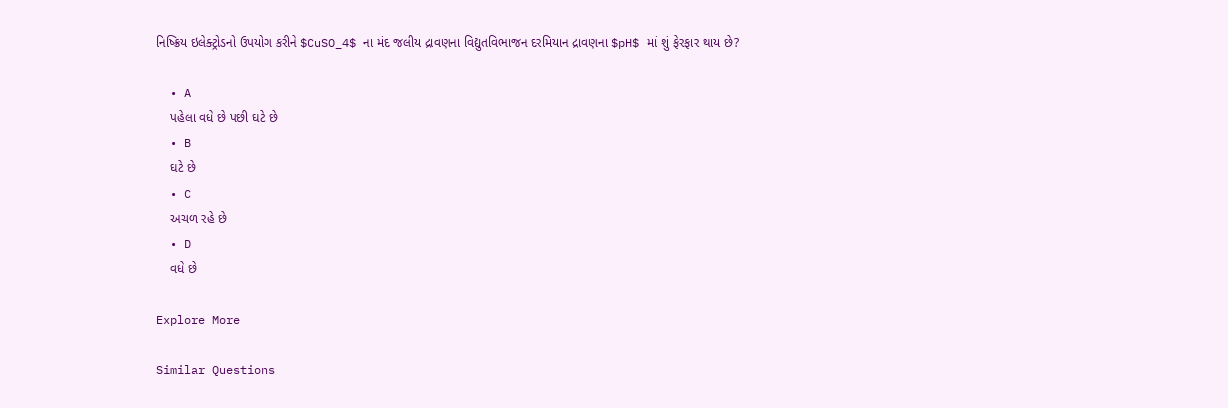નિષ્ક્રિય ઇલેક્ટ્રોડનો ઉપયોગ કરીને $CuSO_4$ ના મંદ જલીય દ્રાવણના વિદ્યુતવિભાજન દરમિયાન દ્રાવણના $pH$ માં શું ફેરફાર થાય છે?

  • A
    પહેલા વધે છે પછી ઘટે છે
  • B
    ઘટે છે
  • C
    અચળ રહે છે
  • D
    વધે છે

Explore More

Similar Questions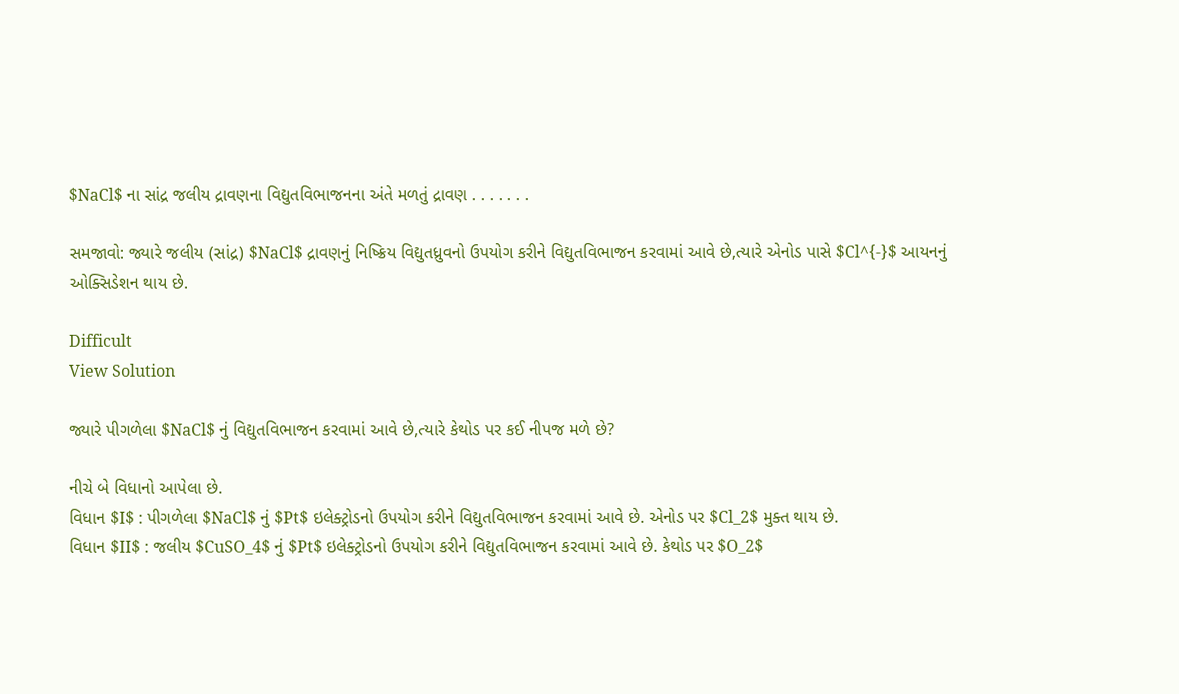$NaCl$ ના સાંદ્ર જલીય દ્રાવણના વિદ્યુતવિભાજનના અંતે મળતું દ્રાવણ . . . . . . .

સમજાવો: જ્યારે જલીય (સાંદ્ર) $NaCl$ દ્રાવણનું નિષ્ક્રિય વિદ્યુતધ્રુવનો ઉપયોગ કરીને વિદ્યુતવિભાજન કરવામાં આવે છે,ત્યારે એનોડ પાસે $Cl^{-}$ આયનનું ઓક્સિડેશન થાય છે.

Difficult
View Solution

જ્યારે પીગળેલા $NaCl$ નું વિદ્યુતવિભાજન કરવામાં આવે છે,ત્યારે કેથોડ પર કઈ નીપજ મળે છે?

નીચે બે વિધાનો આપેલા છે.
વિધાન $I$ : પીગળેલા $NaCl$ નું $Pt$ ઇલેક્ટ્રોડનો ઉપયોગ કરીને વિદ્યુતવિભાજન કરવામાં આવે છે. એનોડ પર $Cl_2$ મુક્ત થાય છે.
વિધાન $II$ : જલીય $CuSO_4$ નું $Pt$ ઇલેક્ટ્રોડનો ઉપયોગ કરીને વિદ્યુતવિભાજન કરવામાં આવે છે. કેથોડ પર $O_2$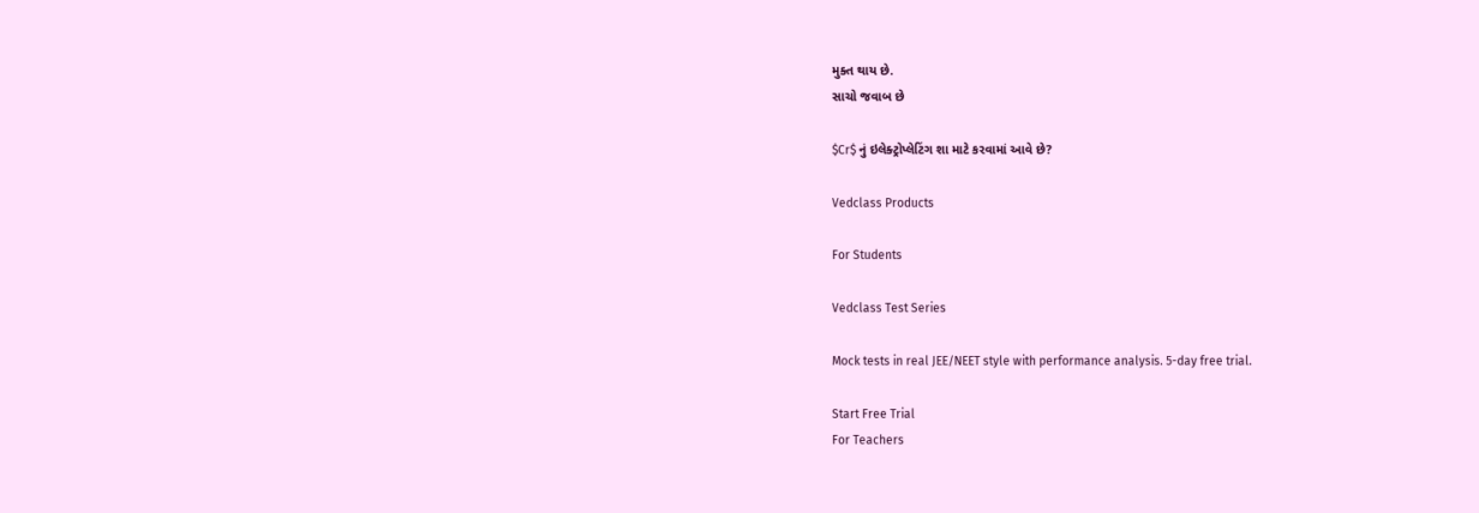મુક્ત થાય છે.
સાચો જવાબ છે

$Cr$ નું ઇલેક્ટ્રોપ્લેટિંગ શા માટે કરવામાં આવે છે?

Vedclass Products

For Students

Vedclass Test Series

Mock tests in real JEE/NEET style with performance analysis. 5-day free trial.

Start Free Trial
For Teachers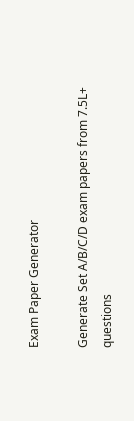Exam Paper Generator

Generate Set A/B/C/D exam papers from 7.5L+ questions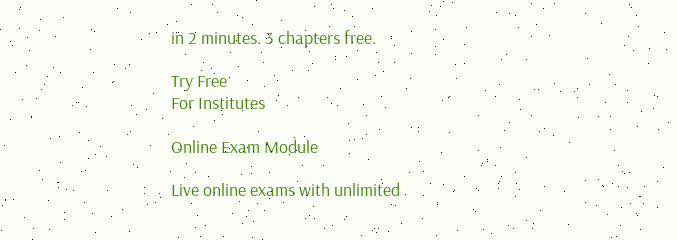in 2 minutes. 3 chapters free.

Try Free
For Institutes

Online Exam Module

Live online exams with unlimited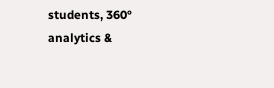students, 360° analytics &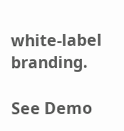white-label branding.

See Demo